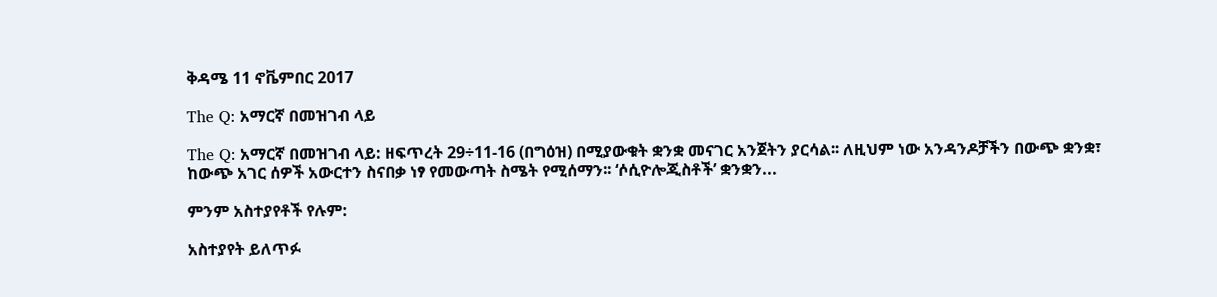ቅዳሜ 11 ኖቬምበር 2017

The Q: አማርኛ በመዝገብ ላይ

The Q: አማርኛ በመዝገብ ላይ: ዘፍጥረት 29÷11-16 (በግዕዝ) በሚያውቁት ቋንቋ መናገር አንጀትን ያርሳል፡፡ ለዚህም ነው አንዳንዶቻችን በውጭ ቋንቋ፣ ከውጭ አገር ሰዎች አውርተን ስናበቃ ነፃ የመውጣት ስሜት የሚሰማን፡፡ ‘ሶሲዮሎጂስቶች’ ቋንቋን...

ምንም አስተያየቶች የሉም:

አስተያየት ይለጥፉ